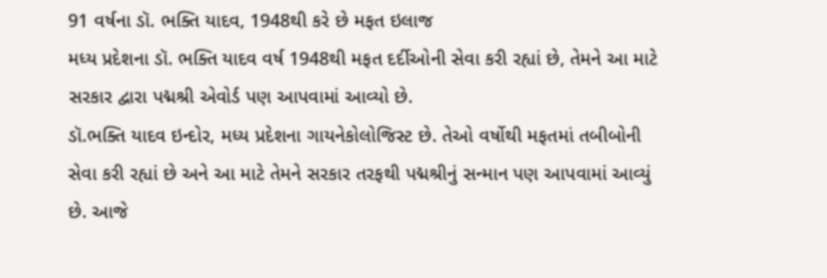91 વર્ષના ડૉ. ભક્તિ યાદવ, 1948થી કરે છે મફત ઇલાજ
મધ્ય પ્રદેશના ડૉ. ભક્તિ યાદવ વર્ષ 1948થી મફત દર્દીઓની સેવા કરી રહ્યાં છે, તેમને આ માટે સરકાર દ્વારા પદ્મશ્રી એવોર્ડ પણ આપવામાં આવ્યો છે.
ડૉ.ભક્તિ યાદવ ઇન્દોર, મધ્ય પ્રદેશના ગાયનેકોલોજિસ્ટ છે. તેઓ વર્ષોથી મફતમાં તબીબોની સેવા કરી રહ્યાં છે અને આ માટે તેમને સરકાર તરફથી પદ્મશ્રીનું સન્માન પણ આપવામાં આવ્યું છે. આજે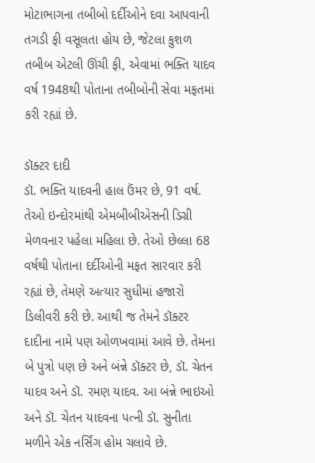મોટાભાગના તબીબો દર્દીઓને દવા આપવાની તગડી ફી વસૂલતા હોય છે, જેટલા કુશળ તબીબ એટલી ઊંચી ફી, એવામાં ભક્તિ યાદવ વર્ષ 1948થી પોતાના તબીબોની સેવા મફતમાં કરી રહ્યાં છે.

ડૉક્ટર દાદી
ડૉ. ભક્તિ યાદવની હાલ ઉંમર છે, 91 વર્ષ. તેઓ ઇન્દોરમાંથી એમબીબીએસની ડિગ્રી મેળવનાર પહેલા મહિલા છે. તેઓ છેલ્લા 68 વર્ષથી પોતાના દર્દીઓની મફત સારવાર કરી રહ્યાં છે, તેમણે અત્યાર સુધીમાં હજારો ડિલીવરી કરી છે. આથી જ તેમને ડૉક્ટર દાદીના નામે પણ ઓળખવામાં આવે છે. તેમના બે પુત્રો પણ છે અને બંન્ને ડૉક્ટર છે, ડૉ. ચેતન યાદવ અને ડૉ. રમણ યાદવ. આ બંન્ને ભાઇઓ અને ડૉ. ચેતન યાદવના પત્ની ડૉ. સુનીતા મળીને એક નર્સિંગ હોમ ચલાવે છે.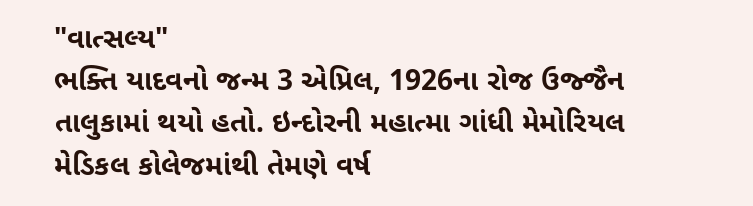"વાત્સલ્ય"
ભક્તિ યાદવનો જન્મ 3 એપ્રિલ, 1926ના રોજ ઉજ્જૈન તાલુકામાં થયો હતો. ઇન્દોરની મહાત્મા ગાંધી મેમોરિયલ મેડિકલ કોલેજમાંથી તેમણે વર્ષ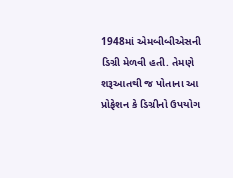1948માં એમબીબીએસની ડિગ્રી મેળવી હતી. તેમણે શરૂઆતથી જ પોતાના આ પ્રોફેશન કે ડિગ્રીનો ઉપયોગ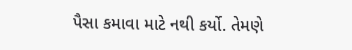પૈસા કમાવા માટે નથી કર્યો. તેમણે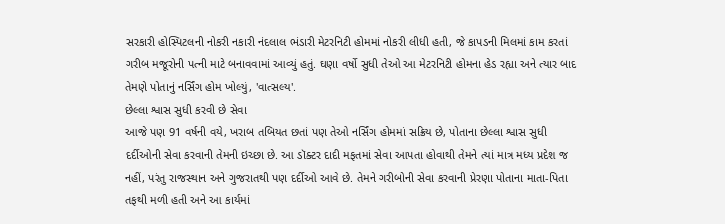સરકારી હોસ્પિટલની નોકરી નકારી નંદલાલ ભંડારી મેટરનિટી હોમમાં નોકરી લીધી હતી, જે કાપડની મિલમાં કામ કરતાં ગરીબ મજૂરોની પત્ની માટે બનાવવામાં આવ્યું હતું. ઘણા વર્ષો સુધી તેઓ આ મેટરનિટી હોમના હેડ રહ્યા અને ત્યાર બાદ તેમણે પોતાનું નર્સિંગ હોમ ખોલ્યું, 'વાત્સલ્ય'.
છેલ્લા શ્વાસ સુધી કરવી છે સેવા
આજે પણ 91 વર્ષની વયે, ખરાબ તબિયત છતાં પણ તેઓ નર્સિંગ હોમમાં સક્રિય છે, પોતાના છેલ્લા શ્વાસ સુધી દર્દીઓની સેવા કરવાની તેમની ઇચ્છા છે. આ ડૉક્ટર દાદી મફતમાં સેવા આપતા હોવાથી તેમને ત્યાં માત્ર મધ્ય પ્રદેશ જ નહીં, પરંતુ રાજસ્થાન અને ગુજરાતથી પણ દર્દીઓ આવે છે. તેમને ગરીબોની સેવા કરવાની પ્રેરણા પોતાના માતા-પિતા તફથી મળી હતી અને આ કાર્યમાં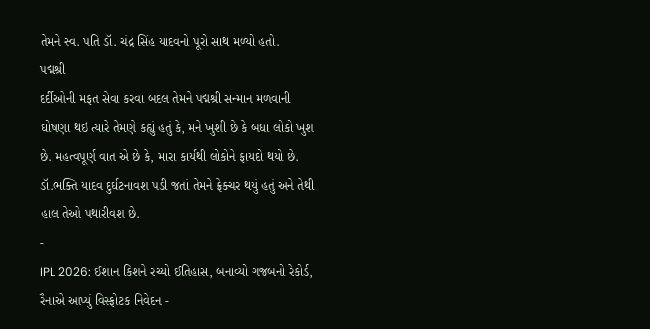તેમને સ્વ. પતિ ડૉ. ચંદ્ર સિંહ યાદવનો પૂરો સાથ મળ્યો હતો.
પદ્મશ્રી
દર્દીઓની મફત સેવા કરવા બદલ તેમને પદ્મશ્રી સન્માન મળવાની ઘોષણા થઇ ત્યારે તેમણે કહ્યું હતું કે, મને ખુશી છે કે બધા લોકો ખુશ છે. મહત્વપૂર્ણ વાત એ છે કે, મારા કાર્યથી લોકોને ફાયદો થયો છે. ડૉ.ભક્તિ યાદવ દુર્ઘટનાવશ પડી જતાં તેમને ફ્રેક્ચર થયું હતું અને તેથી હાલ તેઓ પથારીવશ છે.
-
IPL 2026: ઈશાન કિશને રચ્યો ઈતિહાસ, બનાવ્યો ગજબનો રેકોર્ડ, રૈનાએ આપ્યું વિસ્ફોટક નિવેદન -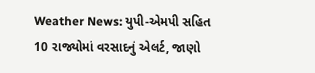Weather News: યુપી-એમપી સહિત 10 રાજ્યોમાં વરસાદનું એલર્ટ, જાણો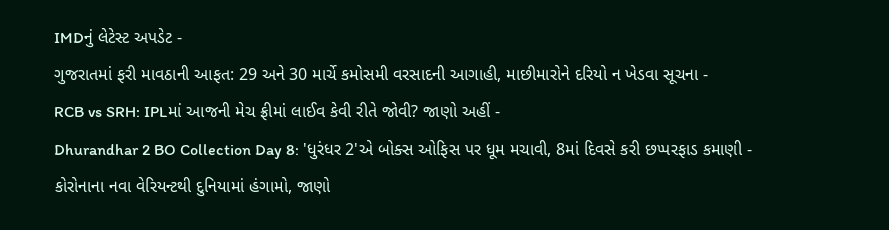IMDનું લેટેસ્ટ અપડેટ -
ગુજરાતમાં ફરી માવઠાની આફત: 29 અને 30 માર્ચે કમોસમી વરસાદની આગાહી, માછીમારોને દરિયો ન ખેડવા સૂચના -
RCB vs SRH: IPLમાં આજની મેચ ફ્રીમાં લાઈવ કેવી રીતે જોવી? જાણો અહીં -
Dhurandhar 2 BO Collection Day 8: 'ધુરંધર 2'એ બોક્સ ઓફિસ પર ધૂમ મચાવી, 8માં દિવસે કરી છપ્પરફાડ કમાણી -
કોરોનાના નવા વેરિયન્ટથી દુનિયામાં હંગામો, જાણો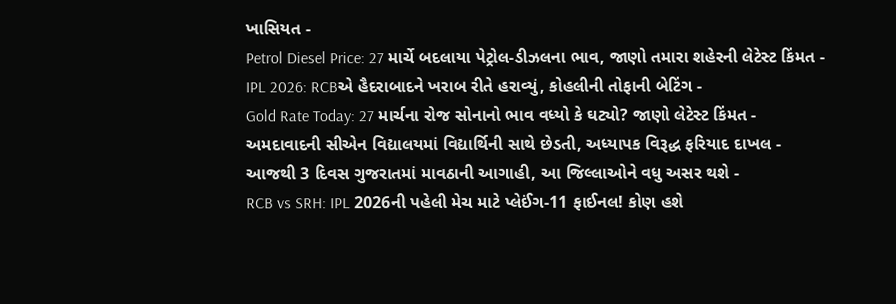ખાસિયત -
Petrol Diesel Price: 27 માર્ચે બદલાયા પેટ્રોલ-ડીઝલના ભાવ, જાણો તમારા શહેરની લેટેસ્ટ કિંમત -
IPL 2026: RCBએ હૈદરાબાદને ખરાબ રીતે હરાવ્યું, કોહલીની તોફાની બેટિંગ -
Gold Rate Today: 27 માર્ચના રોજ સોનાનો ભાવ વધ્યો કે ઘટ્યો? જાણો લેટેસ્ટ કિંમત -
અમદાવાદની સીએન વિદ્યાલયમાં વિદ્યાર્થિની સાથે છેડતી, અધ્યાપક વિરૂદ્ધ ફરિયાદ દાખલ -
આજથી 3 દિવસ ગુજરાતમાં માવઠાની આગાહી, આ જિલ્લાઓને વધુ અસર થશે -
RCB vs SRH: IPL 2026ની પહેલી મેચ માટે પ્લેઈંગ-11 ફાઈનલ! કોણ હશે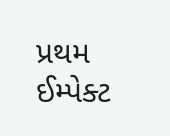પ્રથમ ઈમ્પેક્ટ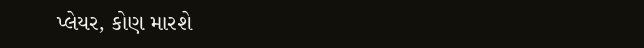પ્લેયર, કોણ મારશે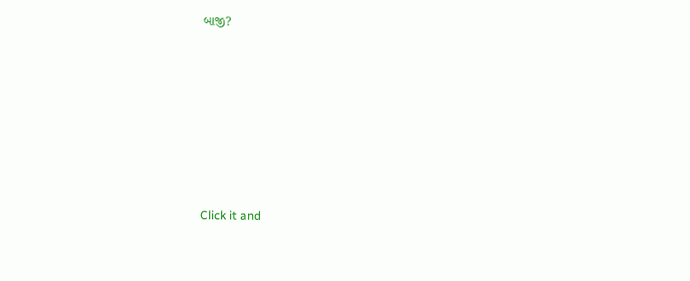બાજી?








Click it and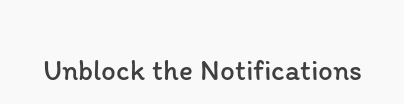Unblock the Notifications